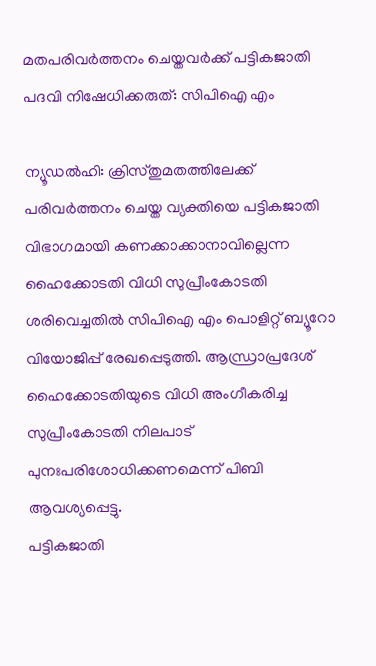മതപരിവർത്തനം ചെയ്തവർക്ക് പട്ടികജാതി പദവി നിഷേധിക്കരുത്: സിപിഐ എം

ന്യൂഡൽഹി: ക്രിസ്തുമതത്തിലേക്ക് പരിവർത്തനം ചെയ്ത വ്യക്തിയെ പട്ടികജാതി വിഭാഗമായി കണക്കാക്കാനാവില്ലെന്ന ഹൈക്കോടതി വിധി സുപ്രീംകോടതി ശരിവെച്ചതിൽ സിപിഐ എം പൊളിറ്റ് ബ്യൂറോ വിയോജിപ്പ് രേഖപ്പെടുത്തി. ആന്ധ്രാപ്രദേശ് ഹൈക്കോടതിയുടെ വിധി അംഗീകരിച്ച സുപ്രീംകോടതി നിലപാട് പുനഃപരിശോധിക്കണമെന്ന് പിബി ആവശ്യപ്പെട്ടു.
പട്ടികജാതി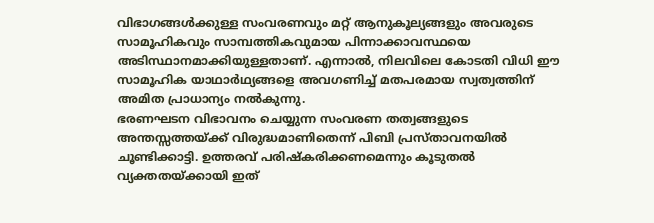വിഭാഗങ്ങൾക്കുള്ള സംവരണവും മറ്റ് ആനുകൂല്യങ്ങളും അവരുടെ സാമൂഹികവും സാമ്പത്തികവുമായ പിന്നാക്കാവസ്ഥയെ അടിസ്ഥാനമാക്കിയുള്ളതാണ്. എന്നാൽ, നിലവിലെ കോടതി വിധി ഈ സാമൂഹിക യാഥാർഥ്യങ്ങളെ അവഗണിച്ച് മതപരമായ സ്വത്വത്തിന് അമിത പ്രാധാന്യം നൽകുന്നു.
ഭരണഘടന വിഭാവനം ചെയ്യുന്ന സംവരണ തത്വങ്ങളുടെ അന്തസ്സത്തയ്ക്ക് വിരുദ്ധമാണിതെന്ന് പിബി പ്രസ്താവനയിൽ ചൂണ്ടിക്കാട്ടി. ഉത്തരവ് പരിഷ്കരിക്കണമെന്നും കൂടുതൽ വ്യക്തതയ്ക്കായി ഇത്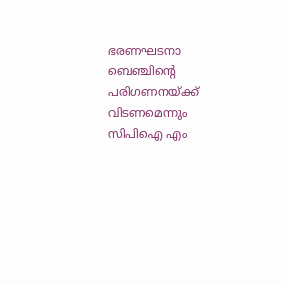ഭരണഘടനാ ബെഞ്ചിന്റെ പരിഗണനയ്ക്ക് വിടണമെന്നും സിപിഐ എം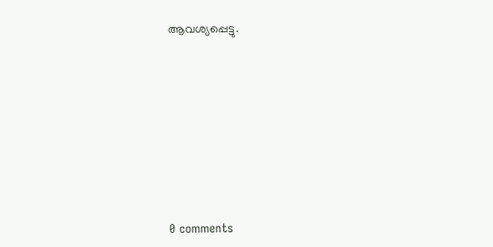ആവശ്യപ്പെട്ടു.










0 comments